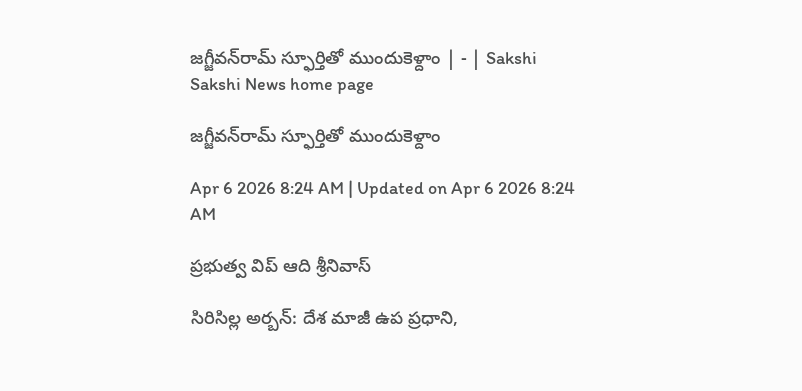జగ్జీవన్‌రామ్‌ స్ఫూర్తితో ముందుకెళ్దాం | - | Sakshi
Sakshi News home page

జగ్జీవన్‌రామ్‌ స్ఫూర్తితో ముందుకెళ్దాం

Apr 6 2026 8:24 AM | Updated on Apr 6 2026 8:24 AM

ప్రభుత్వ విప్‌ ఆది శ్రీనివాస్‌

సిరిసిల్ల అర్బన్‌: దేశ మాజీ ఉప ప్రధాని,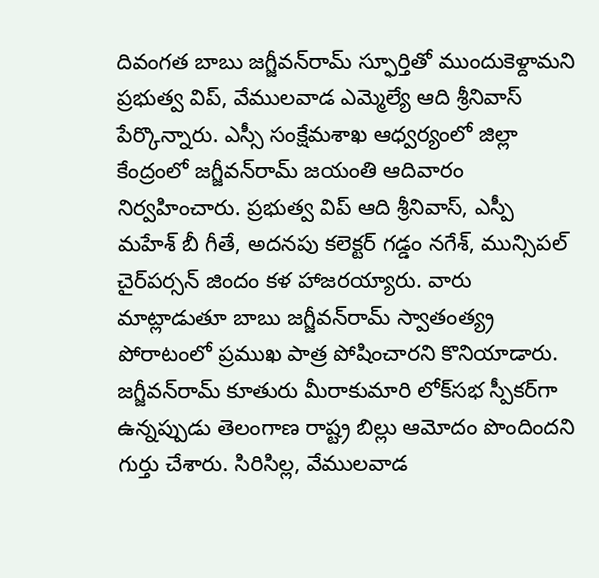దివంగత బాబు జగ్జీవన్‌రామ్‌ స్ఫూర్తితో ముందుకెళ్దామని ప్రభుత్వ విప్‌, వేములవాడ ఎమ్మెల్యే ఆది శ్రీనివాస్‌ పేర్కొన్నారు. ఎస్సీ సంక్షేమశాఖ ఆధ్వర్యంలో జిల్లా కేంద్రంలో జగ్జీవన్‌రామ్‌ జయంతి ఆదివారం నిర్వహించారు. ప్రభుత్వ విప్‌ ఆది శ్రీనివాస్‌, ఎస్పీ మహేశ్‌ బీ గీతే, అదనపు కలెక్టర్‌ గడ్డం నగేశ్‌, మున్సిపల్‌ చైర్‌పర్సన్‌ జిందం కళ హాజరయ్యారు. వారు మాట్లాడుతూ బాబు జగ్జీవన్‌రామ్‌ స్వాతంత్య్ర పోరాటంలో ప్రముఖ పాత్ర పోషించారని కొనియాడారు. జగ్జీవన్‌రామ్‌ కూతురు మీరాకుమారి లోక్‌సభ స్పీకర్‌గా ఉన్నప్పుడు తెలంగాణ రాష్ట్ర బిల్లు ఆమోదం పొందిందని గుర్తు చేశారు. సిరిసిల్ల, వేములవాడ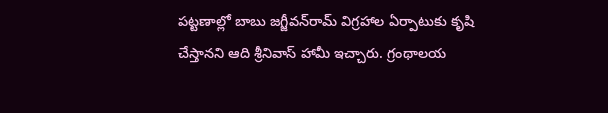పట్టణాల్లో బాబు జగ్జీవన్‌రామ్‌ విగ్రహాల ఏర్పాటుకు కృషి చేస్తానని ఆది శ్రీనివాస్‌ హామీ ఇచ్చారు. గ్రంథాలయ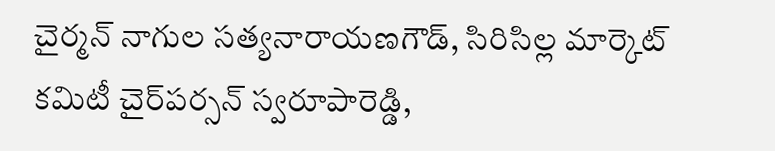చైర్మన్‌ నాగుల సత్యనారాయణగౌడ్‌, సిరిసిల్ల మార్కెట్‌ కమిటీ చైర్‌పర్సన్‌ స్వరూపారెడ్డి,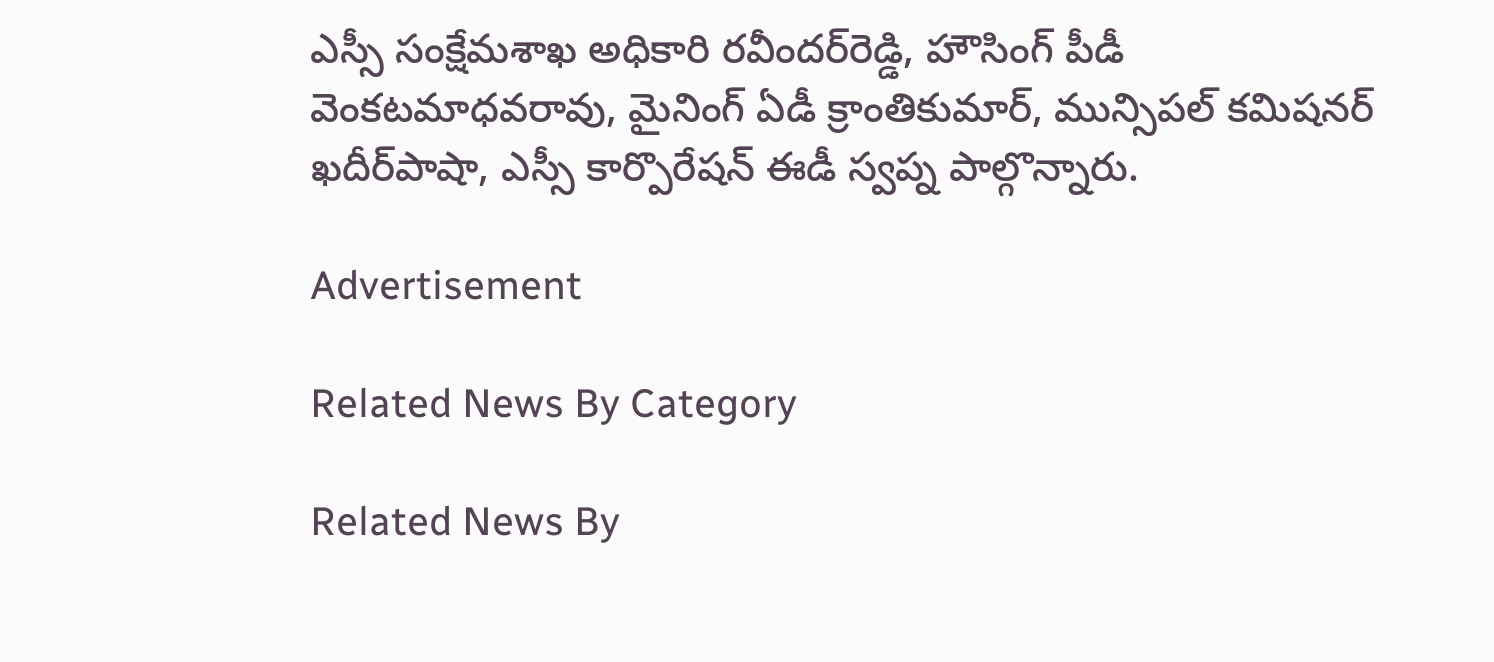ఎస్సీ సంక్షేమశాఖ అధికారి రవీందర్‌రెడ్డి, హౌసింగ్‌ పీడీ వెంకటమాధవరావు, మైనింగ్‌ ఏడీ క్రాంతికుమార్‌, మున్సిపల్‌ కమిషనర్‌ ఖదీర్‌పాషా, ఎస్సీ కార్పొరేషన్‌ ఈడీ స్వప్న పాల్గొన్నారు.

Advertisement

Related News By Category

Related News By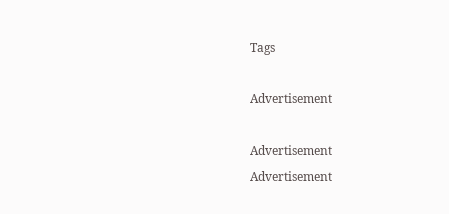Tags

Advertisement

Advertisement
Advertisement